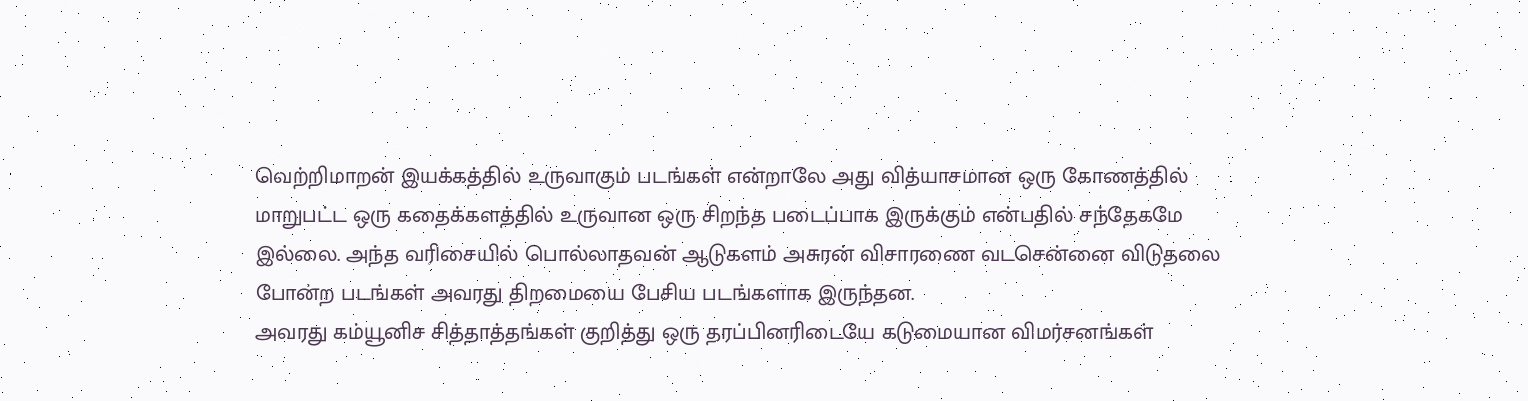வெற்றிமாறன் இயக்கத்தில் உருவாகும் படங்கள் என்றாலே அது வித்யாசமான ஒரு கோணத்தில் மாறுபட்ட ஒரு கதைக்களத்தில் உருவான ஒரு சிறந்த படைப்பாக இருக்கும் என்பதில் சந்தேகமே இல்லை. அந்த வரிசையில் பொல்லாதவன் ஆடுகளம் அசுரன் விசாரணை வடசென்னை விடுதலை போன்ற படங்கள் அவரது திறமையை பேசிய படங்களாக இருந்தன.
அவரது கம்யூனிச சித்தாத்தங்கள் குறித்து ஒரு தரப்பினரிடையே கடுமையான விமர்சனங்கள்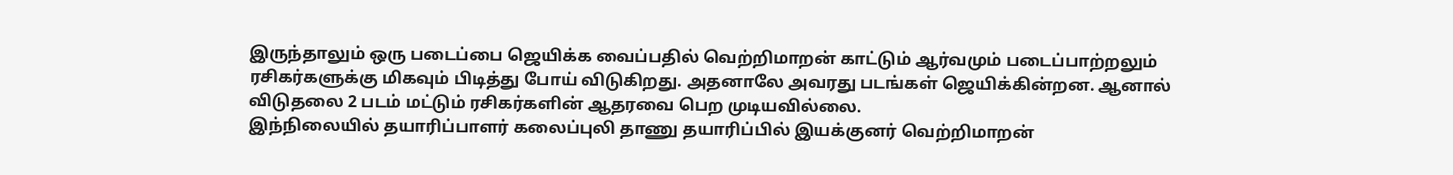இருந்தாலும் ஒரு படைப்பை ஜெயிக்க வைப்பதில் வெற்றிமாறன் காட்டும் ஆர்வமும் படைப்பாற்றலும் ரசிகர்களுக்கு மிகவும் பிடித்து போய் விடுகிறது. அதனாலே அவரது படங்கள் ஜெயிக்கின்றன. ஆனால் விடுதலை 2 படம் மட்டும் ரசிகர்களின் ஆதரவை பெற முடியவில்லை.
இந்நிலையில் தயாரிப்பாளர் கலைப்புலி தாணு தயாரிப்பில் இயக்குனர் வெற்றிமாறன்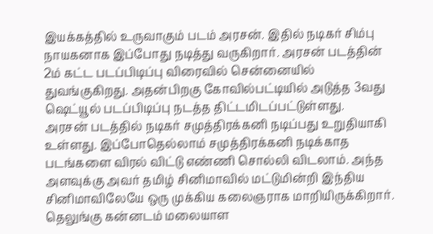இயக்கத்தில் உருவாகும் படம் அரசன். இதில் நடிகர் சிம்பு நாயகனாக இப்போது நடித்து வருகிறார். அரசன் படத்தின் 2ம் கட்ட படப்பிடிப்பு விரைவில் சென்னையில் துவங்குகிறது. அதன்பிறகு கோவில்பட்டியில் அடுத்த 3வது ஷெட்யூல் படப்பிடிப்பு நடத்த திட்டமிடப்பட்டுள்ளது.
அரசன் படத்தில் நடிகர் சமுத்திரக்கனி நடிப்பது உறுதியாகி உள்ளது. இப்போதெல்லாம் சமுத்திரக்கனி நடிக்காத படங்களை விரல் விட்டு எண்ணி சொல்லி விடலாம். அந்த அளவுக்கு அவர் தமிழ் சினிமாவில் மட்டுமின்றி இந்திய சினிமாவிலேயே ஒரு முக்கிய கலைஞராக மாறியிருக்கிறார். தெலுங்கு கன்னடம் மலையாள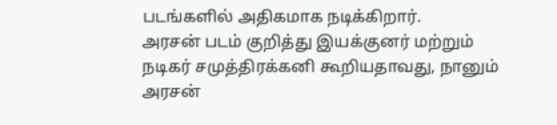படங்களில் அதிகமாக நடிக்கிறார்.
அரசன் படம் குறித்து இயக்குனர் மற்றும் நடிகர் சமுத்திரக்கனி கூறியதாவது, நானும் அரசன்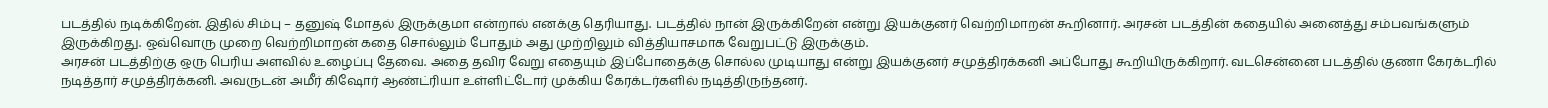படத்தில் நடிக்கிறேன். இதில் சிம்பு – தனுஷ் மோதல் இருக்குமா என்றால் எனக்கு தெரியாது. படத்தில் நான் இருக்கிறேன் என்று இயக்குனர் வெற்றிமாறன் கூறினார். அரசன் படத்தின் கதையில் அனைத்து சம்பவங்களும் இருக்கிறது. ஒவ்வொரு முறை வெற்றிமாறன் கதை சொல்லும் போதும் அது முற்றிலும் வித்தியாசமாக வேறுபட்டு இருக்கும்.
அரசன் படத்திற்கு ஒரு பெரிய அளவில் உழைப்பு தேவை. அதை தவிர வேறு எதையும் இப்போதைக்கு சொல்ல முடியாது என்று இயக்குனர் சமுத்திரக்கனி அப்போது கூறியிருக்கிறார். வடசென்னை படத்தில் குணா கேரக்டரில் நடித்தார் சமுத்திரக்கனி. அவருடன் அமீர் கிஷோர் ஆண்ட்ரியா உள்ளிட்டோர் முக்கிய கேரக்டர்களில் நடித்திருந்தனர்.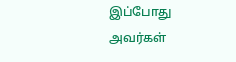இப்போது அவர்கள்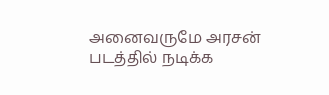அனைவருமே அரசன் படத்தில் நடிக்க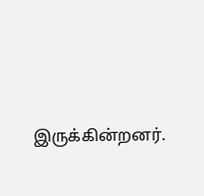இருக்கின்றனர்.